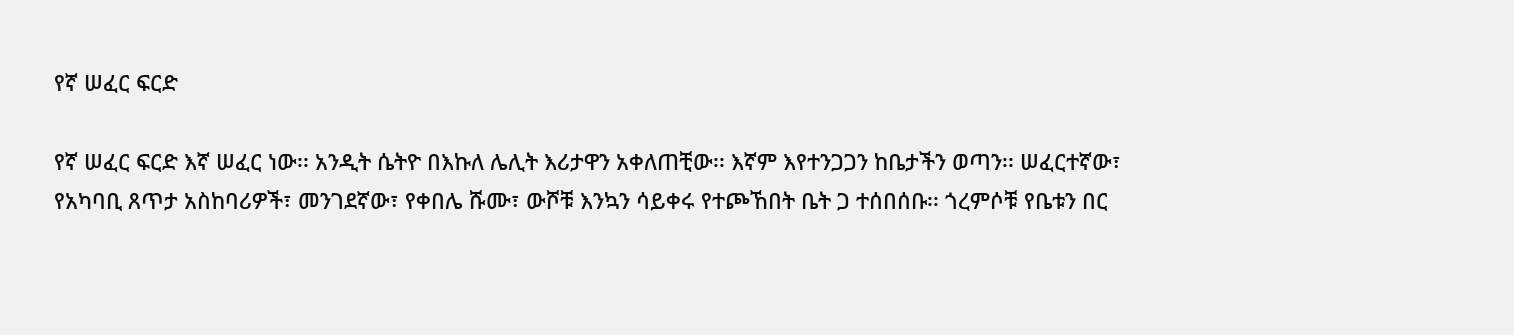የኛ ሠፈር ፍርድ

የኛ ሠፈር ፍርድ እኛ ሠፈር ነው፡፡ አንዲት ሴትዮ በእኩለ ሌሊት እሪታዋን አቀለጠቺው፡፡ እኛም እየተንጋጋን ከቤታችን ወጣን፡፡ ሠፈርተኛው፣ የአካባቢ ጸጥታ አስከባሪዎች፣ መንገደኛው፣ የቀበሌ ሹሙ፣ ውሾቹ እንኳን ሳይቀሩ የተጮኸበት ቤት ጋ ተሰበሰቡ፡፡ ጎረምሶቹ የቤቱን በር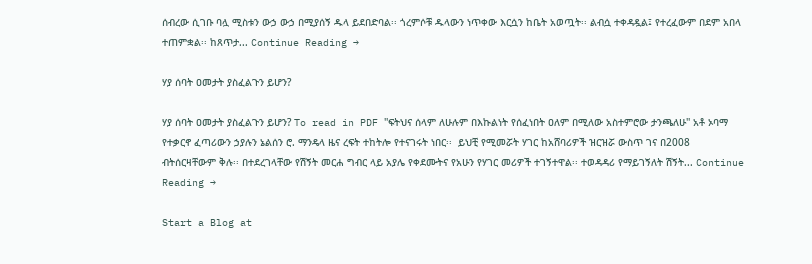ሰብረው ሲገቡ ባሏ ሚስቱን ውኃ ውኃ በሚያሰኝ ዱላ ይደበድባል፡፡ ጎረምሶቹ ዱላውን ነጥቀው እርሷን ከቤት አወጧት፡፡ ልብሷ ተቀዳዷል፤ የተረፈውም በደም አበላ ተጠምቋል፡፡ ከጸጥታ... Continue Reading →

ሃያ ሰባት ዐመታት ያስፈልጉን ይሆን?

ሃያ ሰባት ዐመታት ያስፈልጉን ይሆን? To read in PDF ''ፍትህና ሰላም ለሁሉም በእኩልነት የሰፈነበት ዐለም በሚለው አስተምሮው ታንጫለሁ'' አቶ ኦባማ የተቃርኖ ፈጣሪውን ኃያሉን ኔልሰን ሮ. ማንዴላ ዜና ረፍት ተከትሎ የተናገሩት ነበር፡፡  ይህቺ የሚመሯት ሃገር ከአሸባሪዎች ዝርዝሯ ውስጥ ገና በ2008 ብትሰርዛቸውም ቅሉ፡፡ በተደረገላቸው የሽኝት መርሐ ግብር ላይ አያሌ የቀደሙትና የአሁን የሃገር መሪዎች ተገኝተዋል፡፡ ተወዳዳሪ የማይገኝለት ሽኝት... Continue Reading →

Start a Blog at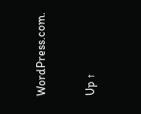WordPress.com.

Up ↑